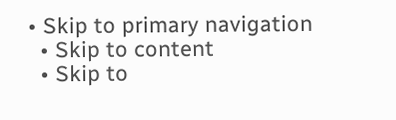• Skip to primary navigation
  • Skip to content
  • Skip to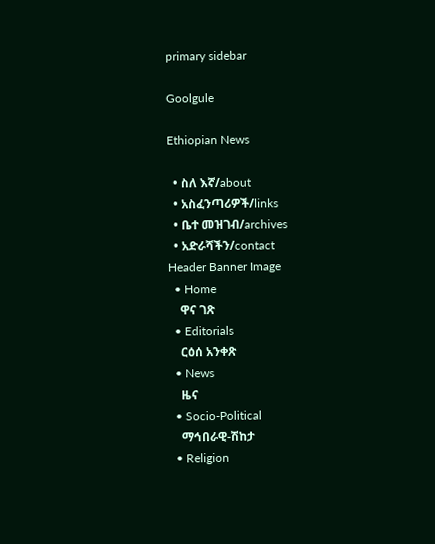primary sidebar

Goolgule

Ethiopian News

  • ስለ እኛ/about
  • አስፈንጣሪዎች/links
  • ቤተ መዝገብ/archives
  • አድራሻችን/contact
Header Banner Image
  • Home
    ዋና ገጽ
  • Editorials
    ርዕሰ አንቀጽ
  • News
    ዜና
  • Socio-Political
    ማኅበራዊ-ሽከታ
  • Religion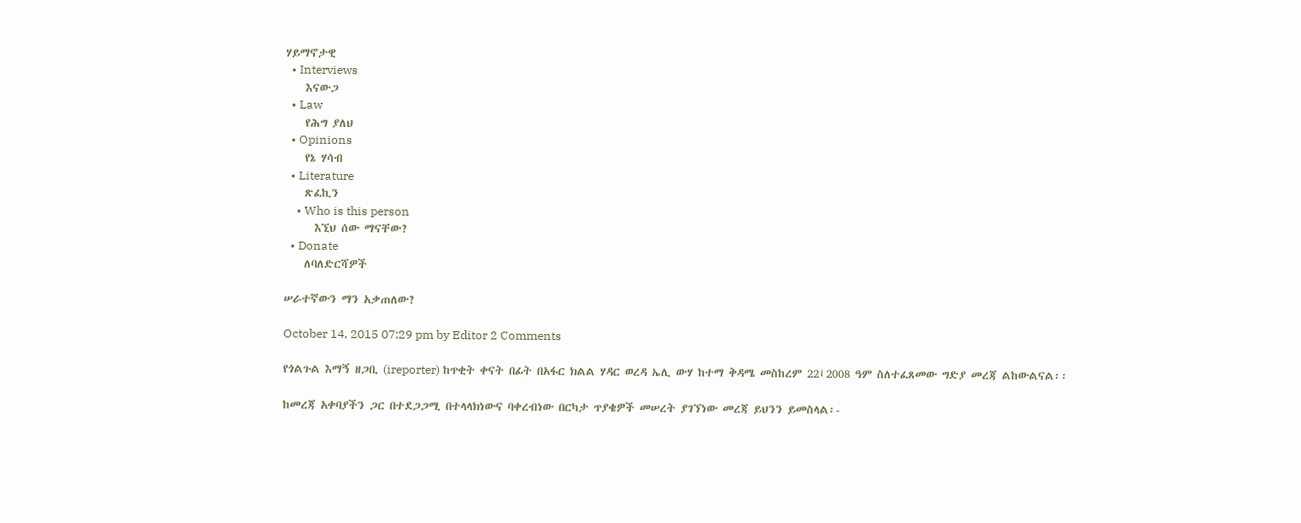ሃይማኖታዊ
  • Interviews
    እናውጋ
  • Law
    የሕግ ያለህ
  • Opinions
    የኔ ሃሳብ
  • Literature
    ጽፈኪን
    • Who is this person
      እኚህ ሰው ማናቸው?
  • Donate
    ለባለድርሻዎች

ሠራተኛውን ማን አቃጠለው?

October 14, 2015 07:29 pm by Editor 2 Comments

የጎልጉል እማኝ ዘጋቢ (ireporter) ከጥቂት ቀናት በፊት በአፋር ክልል ሃዳር ወረዳ ኤሊ ውሃ ከተማ ቅዳሜ መስከረም 22፤2008 ዓም ስለተፈጸመው ግድያ መረጃ ልከውልናል፡፡

ከመረጃ አቀባያችን ጋር በተደጋጋሚ በተላላክነውና ባቀረብነው በርካታ ጥያቄዎች መሠረት ያገኘነው መረጃ ይህንን ይመስላል፡-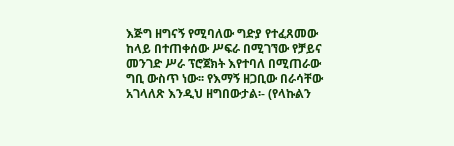እጅግ ዘግናኝ የሚባለው ግድያ የተፈጸመው ከላይ በተጠቀሰው ሥፍራ በሚገኘው የቻይና መንገድ ሥራ ፕሮጀክት እየተባለ በሚጠራው ግቢ ውስጥ ነው፡፡ የእማኝ ዘጋቢው በራሳቸው አገላለጽ እንዲህ ዘግበውታል፡- (የላኩልን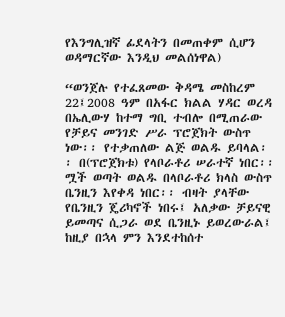የእንግሊዝኛ ፊደላትን በመጠቀም ሲሆን ወዳማርኛው እንዲህ መልሰነዋል)

“ወንጀሉ የተፈጸመው ቅዳሜ መስከረም 22፤2008 ዓም በአፋር ክልል ሃዳር ወረዳ በኤሊውሃ ከተማ ግቢ ተብሎ በሚጠራው የቻይና መንገድ ሥራ ፕሮጀክት ውስጥ ነው፡፡ የተቃጠለው ልጅ ወልዱ ይባላል፡፡ በ(ፕሮጀክቱ) የላቦራቶሪ ሠራተኛ ነበር፡፡ ሟች ወጣት ወልዱ በላቦራቶሪ ክላስ ውስጥ ቤንዚን እየቀዳ ነበር፡፡ ብዛት ያላቸው የቤንዚን ጄሪካኖች ነበሩ፤ አለቃው ቻይናዊ ይመጣና ሲጋራ ወደ ቤንዚኑ ይወረውራል፤ ከዚያ በኋላ ምን እንደተከሰተ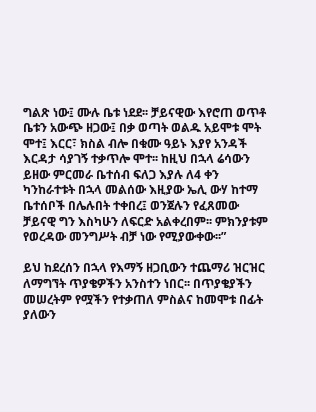ግልጽ ነው፤ ሙሉ ቤቱ ነደደ፡፡ ቻይናዊው እየሮጠ ወጥቶ ቤቱን አውጭ ዘጋው፤ በቃ ወጣት ወልዱ አይሞቱ ሞት ሞተ፤ እርር፣ ክስል ብሎ በቁሙ ዓይኑ እያየ አንዳች እርዳታ ሳያገኝ ተቃጥሎ ሞተ፡፡ ከዚህ በኋላ ሬሳውን ይዘው ምርመራ ቤተሰብ ፍለጋ እያሉ ለ4 ቀን ካንከራተቱት በኋላ መልሰው እዚያው ኤሊ ውሃ ከተማ ቤተሰቦች በሌሉበት ተቀበረ፤ ወንጀሉን የፈጸመው ቻይናዊ ግን እስካሁን ለፍርድ አልቀረበም፡፡ ምክንያቱም የወረዳው መንግሥት ብቻ ነው የሚያውቀው፡፡”

ይህ ከደረሰን በኋላ የእማኝ ዘጋቢውን ተጨማሪ ዝርዝር ለማግኘት ጥያቄዎችን አንስተን ነበር፡፡ በጥያቄያችን መሠረትም የሟችን የተቃጠለ ምስልና ከመሞቱ በፊት ያለውን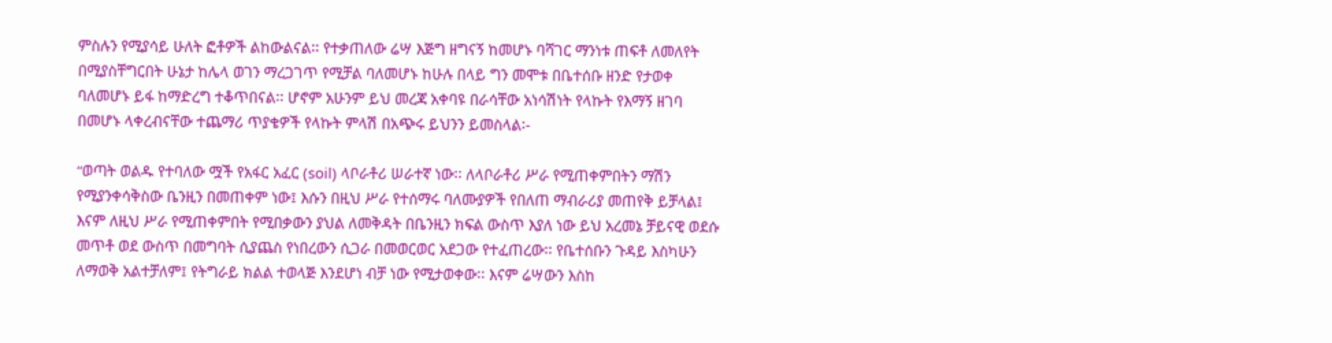ምስሉን የሚያሳይ ሁለት ፎቶዎች ልከውልናል፡፡ የተቃጠለው ሬሣ እጅግ ዘግናኝ ከመሆኑ ባሻገር ማንነቱ ጠፍቶ ለመለየት በሚያስቸግርበት ሁኔታ ከሌላ ወገን ማረጋገጥ የሚቻል ባለመሆኑ ከሁሉ በላይ ግን መሞቱ በቤተሰቡ ዘንድ የታወቀ ባለመሆኑ ይፋ ከማድረግ ተቆጥበናል፡፡ ሆኖም አሁንም ይህ መረጃ አቀባዩ በራሳቸው አነሳሽነት የላኩት የእማኝ ዘገባ በመሆኑ ላቀረብናቸው ተጨማሪ ጥያቄዎች የላኩት ምላሽ በአጭሩ ይህንን ይመስላል፡-

“ወጣት ወልዱ የተባለው ሟች የአፋር አፈር (soil) ላቦራቶሪ ሠራተኛ ነው፡፡ ለላቦራቶሪ ሥራ የሚጠቀምበትን ማሽን የሚያንቀሳቅስው ቤንዚን በመጠቀም ነው፤ እሱን በዚህ ሥራ የተሰማሩ ባለሙያዎች የበለጠ ማብራሪያ መጠየቅ ይቻላል፤ እናም ለዚህ ሥራ የሚጠቀምበት የሚበቃውን ያህል ለመቅዳት በቤንዚን ክፍል ውስጥ እያለ ነው ይህ አረመኔ ቻይናዊ ወደሱ መጥቶ ወደ ውስጥ በመግባት ሲያጨስ የነበረውን ሲጋራ በመወርወር አደጋው የተፈጠረው፡፡ የቤተሰቡን ጉዳይ እስካሁን ለማወቅ አልተቻለም፤ የትግራይ ክልል ተወላጅ እንደሆነ ብቻ ነው የሚታወቀው፡፡ እናም ሬሣውን እስከ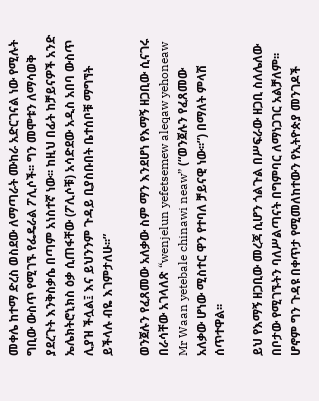መቀሌ ከተማ ድረስ ወስደው ለማጣራት ሙከራ አድርገናል ነው የሚሉት ግቢው ውስጥ የሚገኙ የፌዴራል ፖሊሶች፡፡ ግን መሞቱን ለማሳወቅ ያደረጉት እንቅስቃሴ በጣም አነስተኛ ነው፡፡ ከዚህ በፊት ከቻይናዎች አንድ ኤሌክትሮኒክስ ዕቃ ሲጠፋቸው (ፖሊሶቹ) አሳድደው አዲስ አበባ ውስጥ ሊያዝ ችሏል፤ እና ይህንንም ጉዳይ ቢያስቡበት ቤተሰቦቹ ማግኘት ይችላሉ ብዬ እገምታለሁ፡፡”

ወንጀሉን የፈጸመው አለቃው ስም ማን እንደሆነ የእማኝ ዘጋቢው ሲናገሩ በራሳቸው አገላለጽ “wenjelun yefetsemew aleqaw yehoneaw Mr Waan yetebale chinawi neaw” (“ወንጀሉን የፈጸመው አለቃው ሆነው ሚስተር ዋን የተባለ ቻይናዊ ነው፡፡”) በማለት ምላሽ ሰጥተዋል፡፡

ይህ የእማኝ ዘጋቢው መረጃ ሲሆን ጎልጉል በሥፍራው ዘጋቢ ስለሌለው በቦታው የሚገኙትን ባለሥልጣናት በግምባር ለማነጋገር አልቻለም፡፡ ሆኖም ግን ጉዳዩ በቀጥታ የሚመለከተውን የኢትዮጵያ መንገዶች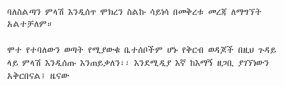ባለስልጣን ምላሽ እንዲሰጥ ሞክረን ስልኩ ሳይነሳ በመቅረቱ መረጃ ለማግኘት አልተቻለም።

ሞተ የተባለውን ወጣት የሚያውቁ ቤተሰቦችም ሆኑ የቅርብ ወዳጆች በዚህ ጉዳይ ላይ ምላሽ እንዲሰጡ እንጠይቃለን፡፡ እንደሚዲያ እኛ ከእማኝ ዘጋቢ ያገኘነውን አቅርበናል፤ ዜናው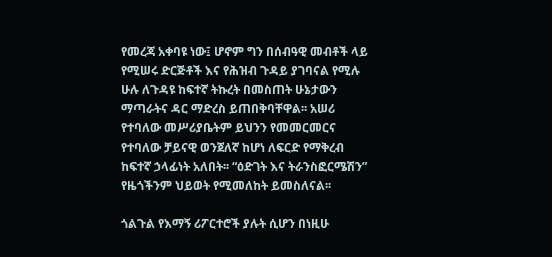የመረጃ አቀባዩ ነው፤ ሆኖም ግን በሰብዓዊ መብቶች ላይ የሚሠሩ ድርጅቶች እና የሕዝብ ጉዳይ ያገባናል የሚሉ ሁሉ ለጉዳዩ ከፍተኛ ትኩረት በመስጠት ሁኔታውን ማጣራትና ዳር ማድረስ ይጠበቅባቸዋል፡፡ አሠሪ የተባለው መሥሪያቤትም ይህንን የመመርመርና የተባለው ቻይናዊ ወንጀለኛ ከሆነ ለፍርድ የማቅረብ ከፍተኛ ኃላፊነት አለበት፡፡ “ዕድገት እና ትራንስፎርሜሽን” የዜጎችንም ህይወት የሚመለከት ይመስለናል፡፡

ጎልጉል የእማኝ ሪፖርተሮች ያሉት ሲሆን በነዚሁ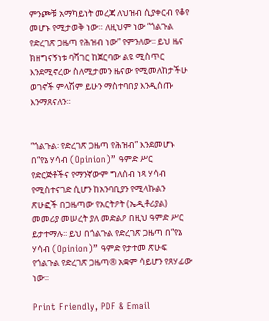ምንጮቹ አማካይነት መረጃ ለህዝብ ሲያቀርብ የቆየ መሆኑ የሚታወቅ ነው። ለዚህም ነው “ጎልጉል የድረገጽ ጋዜጣ የሕዝብ ነው” የምንለው፡፡ ይህ ዜና ክዘግናኝነቱ ባሻገር ከጀርባው ልዩ ሚስጥር እንደሚኖረው ስለሚታመን ዜናው የሚመለከታችሁ ወገኖች ምላሽም ይሁን ማስተባበያ እንዲሰጡ እንማጸናለን።


“ጎልጉል፡ የድረገጽ ጋዜጣ የሕዝብ” እንደመሆኑ በ“የኔ ሃሳብ (Opinion)” ዓምድ ሥር የድርጅቶችና የማንኛውም ግለሰብ ነጻ ሃሳብ የሚስተናገድ ሲሆን ከአንባቢያን የሚላኩልን ጽሁፎች በጋዜጣው የአርትዖት (ኤዲቶሪያል) መመሪያ መሠረት ያለ መድልዖ በዚህ ዓምድ ሥር ይታተማሉ፡፡ ይህ በጎልጉል የድረገጽ ጋዜጣ በ“የኔ ሃሳብ (Opinion)” ዓምድ የታተመ ጽሁፍ የጎልጉል የድረገጽ ጋዜጣ® አቋም ሳይሆን የጸሃፊው ነው፡፡

Print Friendly, PDF & Email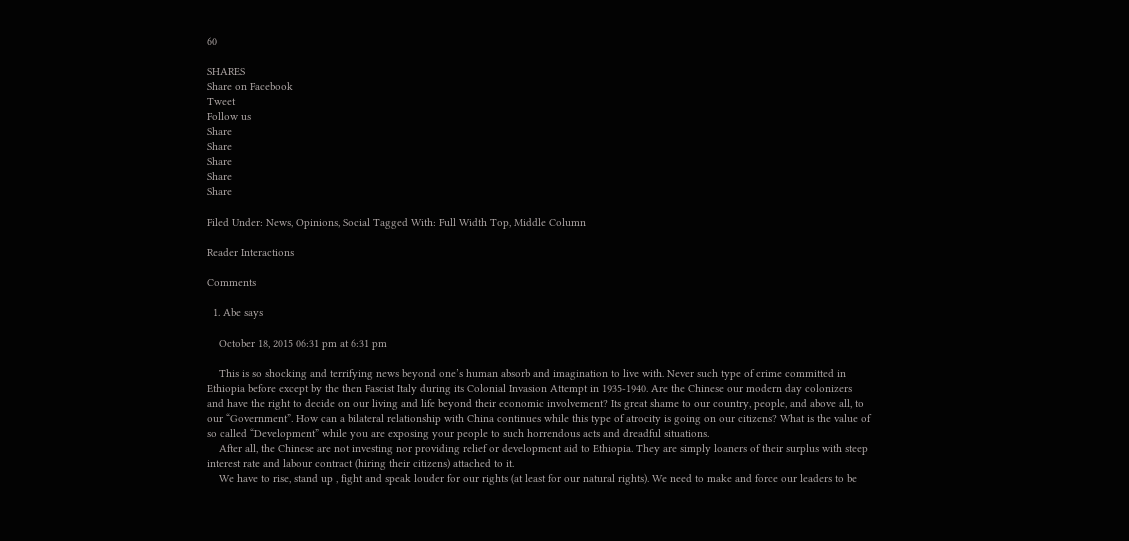60

SHARES
Share on Facebook
Tweet
Follow us
Share
Share
Share
Share
Share

Filed Under: News, Opinions, Social Tagged With: Full Width Top, Middle Column

Reader Interactions

Comments

  1. Abe says

    October 18, 2015 06:31 pm at 6:31 pm

    This is so shocking and terrifying news beyond one’s human absorb and imagination to live with. Never such type of crime committed in Ethiopia before except by the then Fascist Italy during its Colonial Invasion Attempt in 1935-1940. Are the Chinese our modern day colonizers and have the right to decide on our living and life beyond their economic involvement? Its great shame to our country, people, and above all, to our “Government”. How can a bilateral relationship with China continues while this type of atrocity is going on our citizens? What is the value of so called “Development” while you are exposing your people to such horrendous acts and dreadful situations.
    After all, the Chinese are not investing nor providing relief or development aid to Ethiopia. They are simply loaners of their surplus with steep interest rate and labour contract (hiring their citizens) attached to it.
    We have to rise, stand up , fight and speak louder for our rights (at least for our natural rights). We need to make and force our leaders to be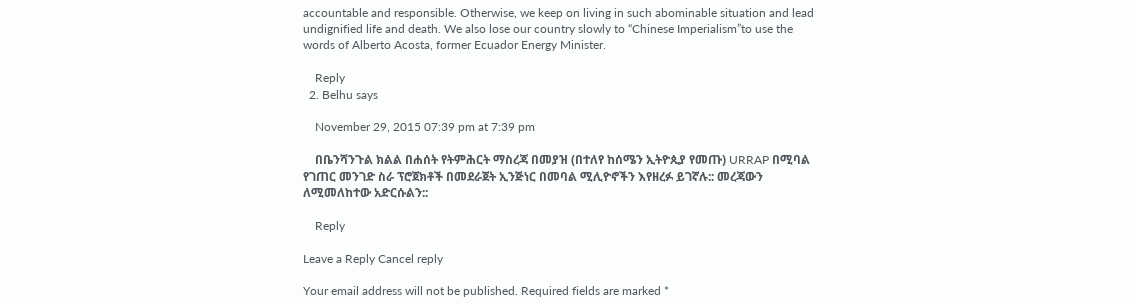accountable and responsible. Otherwise, we keep on living in such abominable situation and lead undignified life and death. We also lose our country slowly to “Chinese Imperialism”to use the words of Alberto Acosta, former Ecuador Energy Minister.

    Reply
  2. Belhu says

    November 29, 2015 07:39 pm at 7:39 pm

    በቤንሻንጉል ክልል በሐሰት የትምሕርት ማስረጃ በመያዝ (በተለየ ከሰሜን ኢትዮጲያ የመጡ) URRAP በሚባል የገጠር መንገድ ስራ ፕሮጀክቶች በመደራጀት ኢንጅነር በመባል ሚሊዮኖችን እየዘረፉ ይገኛሉ:: መረጃውን ለሚመለከተው አድርሱልን::

    Reply

Leave a Reply Cancel reply

Your email address will not be published. Required fields are marked *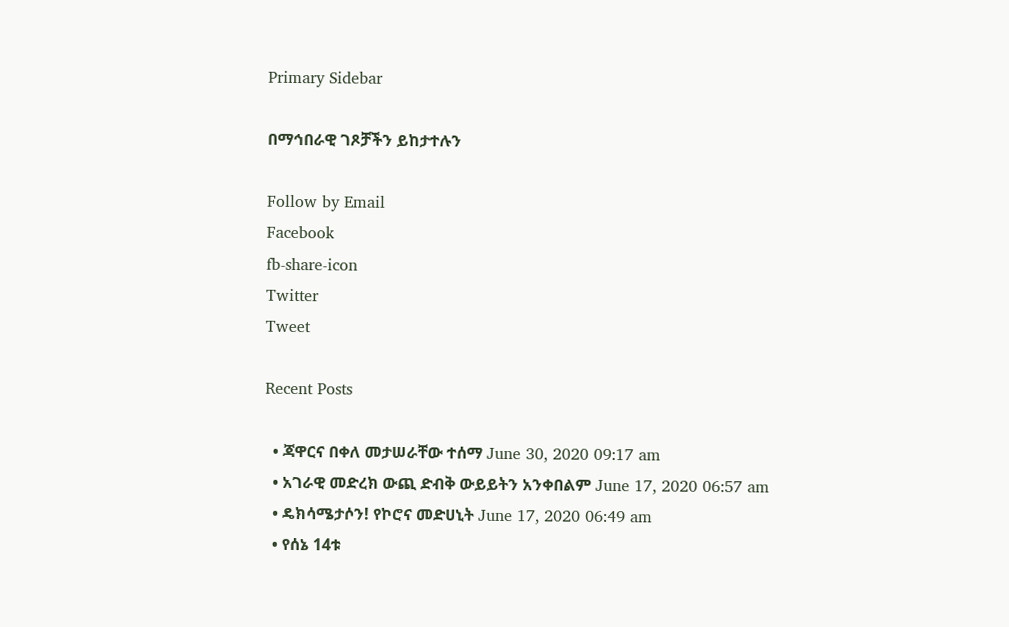Primary Sidebar

በማኅበራዊ ገጾቻችን ይከታተሉን

Follow by Email
Facebook
fb-share-icon
Twitter
Tweet

Recent Posts

  • ጃዋርና በቀለ መታሠራቸው ተሰማ June 30, 2020 09:17 am
  • አገራዊ መድረክ ውጪ ድብቅ ውይይትን አንቀበልም June 17, 2020 06:57 am
  • ዴክሳሜታሶን! የኮሮና መድሀኒት June 17, 2020 06:49 am
  • የሰኔ 14ቱ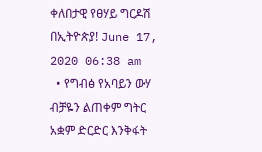ቀለበታዊ የፀሃይ ግርዶሽ በኢትዮጵያ! June 17, 2020 06:38 am
  • የግብፅ የአባይን ውሃ ብቻዬን ልጠቀም ግትር አቋም ድርድር እንቅፋት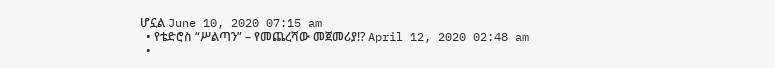ሆኗል June 10, 2020 07:15 am
  • የቴድሮስ “ሥልጣን” – የመጨረሻው መጀመሪያ!? April 12, 2020 02:48 am
  •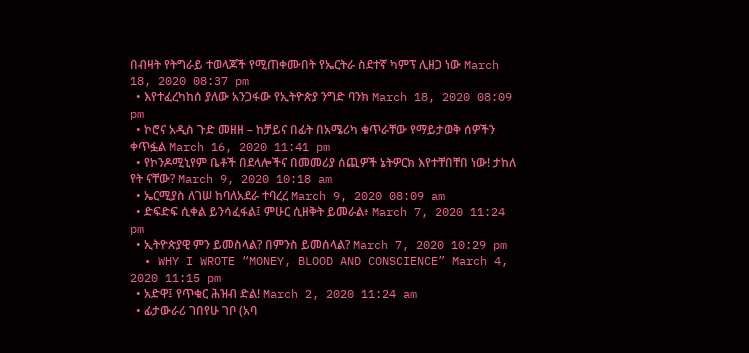በብዛት የትግራይ ተወላጆች የሚጠቀሙበት የኤርትራ ስደተኛ ካምፕ ሊዘጋ ነው March 18, 2020 08:37 pm
  • እየተፈረካከሰ ያለው አንጋፋው የኢትዮጵያ ንግድ ባንክ March 18, 2020 08:09 pm
  • ኮሮና አዲስ ጉድ መዘዘ – ከቻይና በፊት በአሜሪካ ቁጥራቸው የማይታወቅ ሰዎችን ቀጥፏል March 16, 2020 11:41 pm
  • የኮንዶሚኒየም ቤቶች በደላሎችና በመመሪያ ሰጪዎች ኔትዎርክ እየተቸበቸበ ነው! ታከለ የት ናቸው? March 9, 2020 10:18 am
  • ኤርሚያስ ለገሠ ከባለአደራ ተባረረ March 9, 2020 08:09 am
  • ድፍድፍ ሲቀል ይንሳፈፋል፤ ምሁር ሲዘቅት ይመራል፥ March 7, 2020 11:24 pm
  • ኢትዮጵያዊ ምን ይመስላል? በምንስ ይመሰላል? March 7, 2020 10:29 pm
  • WHY I WROTE “MONEY, BLOOD AND CONSCIENCE” March 4, 2020 11:15 pm
  • አድዋ፤ የጥቁር ሕዝብ ድል! March 2, 2020 11:24 am
  • ፊታውራሪ ገበየሁ ገቦ (አባ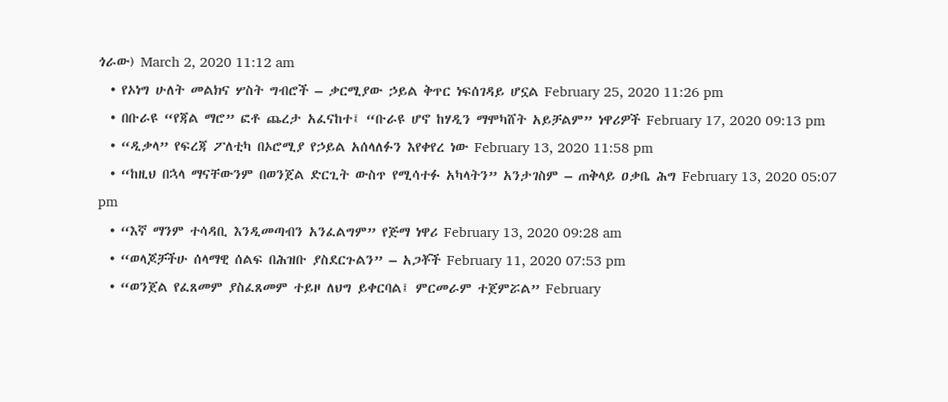ጎራው) March 2, 2020 11:12 am
  • የኦነግ ሁለት መልክና ሦስት ግብሮች – ቃርሚያው ኃይል ቅጥር ነፍሰገዳይ ሆኗል February 25, 2020 11:26 pm
  • በቡራዩ “የጃል ማሮ” ፎቶ ጨረታ አፈናከተ፤ “ቡራዩ ሆኖ ከሃዲን ማሞካሸት አይቻልም” ነዋሪዎች February 17, 2020 09:13 pm
  • “ዲቃላ” የፍረጃ ፖለቲካ በኦሮሚያ የኃይል አሰላለፉን እየቀየረ ነው February 13, 2020 11:58 pm
  • “ከዚህ በኋላ ማናቸውንም በወንጀል ድርጊት ውስጥ የሚሳተፉ አካላትን” አንታገስም – ጠቅላይ ዐቃቤ ሕግ February 13, 2020 05:07 pm
  • “እኛ ማንም ተሳዳቢ እንዲመጣብን አንፈልግም” የጅማ ነዋሪ February 13, 2020 09:28 am
  • “ወላጆቻችሁ ሰላማዊ ሰልፍ በሕዝቡ ያስደርጉልን” – አጋቾች February 11, 2020 07:53 pm
  • “ወንጀል የፈጸመም ያስፈጸመም ተይዞ ለህግ ይቀርባል፤ ምርመራም ተጀምሯል” February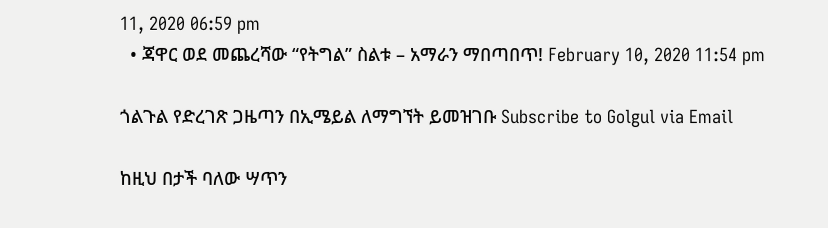11, 2020 06:59 pm
  • ጃዋር ወደ መጨረሻው “የትግል” ስልቱ – አማራን ማበጣበጥ! February 10, 2020 11:54 pm

ጎልጉል የድረገጽ ጋዜጣን በኢሜይል ለማግኘት ይመዝገቡ Subscribe to Golgul via Email

ከዚህ በታች ባለው ሣጥን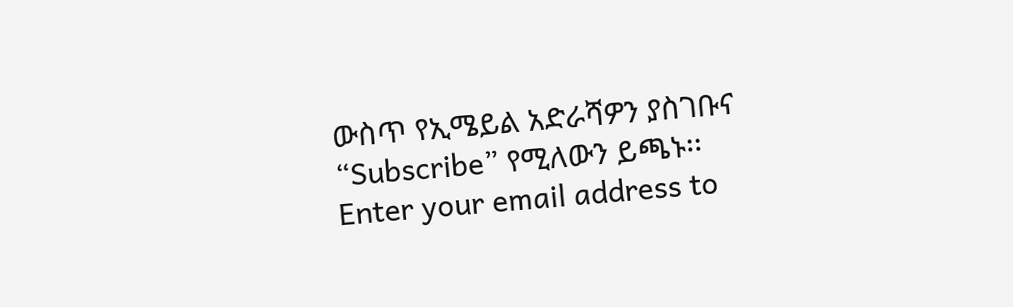ውስጥ የኢሜይል አድራሻዎን ያስገቡና “Subscribe” የሚለውን ይጫኑ፡፡
Enter your email address to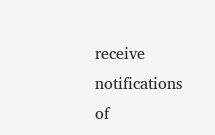receive notifications of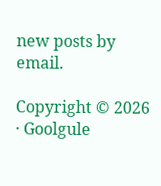new posts by email.

Copyright © 2026 · Goolgule